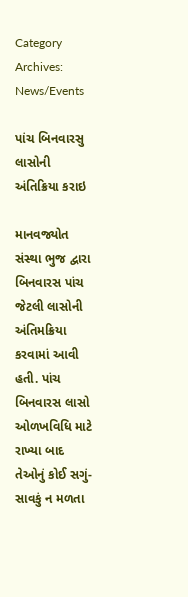Category Archives: News/Events

પાંચ બિનવારસુ લાસોની અંતિક્રિયા કરાઇ

માનવજ્યોત સંસ્થા ભુજ દ્વારા બિનવારસ પાંચ જેટલી લાસોની અંતિમક્રિયા કરવામાં આવી હતી. પાંચ બિનવારસ લાસો ઓળખવિધિ માટે રાખ્યા બાદ તેઓનું કોઈ સગું-સાવકું ન મળતા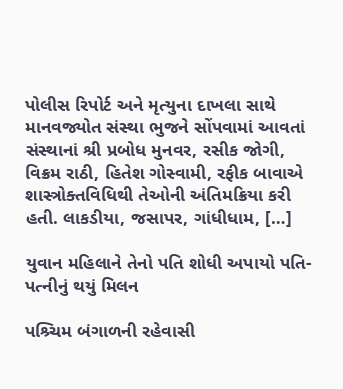પોલીસ રિપોર્ટ અને મૃત્યુના દાખલા સાથે માનવજ્યોત સંસ્થા ભુજને સોંપવામાં આવતાં સંસ્થાનાં શ્રી પ્રબોધ મુનવર, રસીક જોગી, વિક્રમ રાઠી, હિતેશ ગોસ્વામી, રફીક બાવાએ શાસ્ત્રોક્તવિધિથી તેઓની અંતિમક્રિયા કરી હતી. લાકડીયા, જસાપર, ગાંધીધામ, […]

યુવાન મહિલાને તેનો પતિ શોધી અપાયો પતિ-પત્નીનું થયું મિલન

પશ્ર્ચિમ બંગાળની રહેવાસી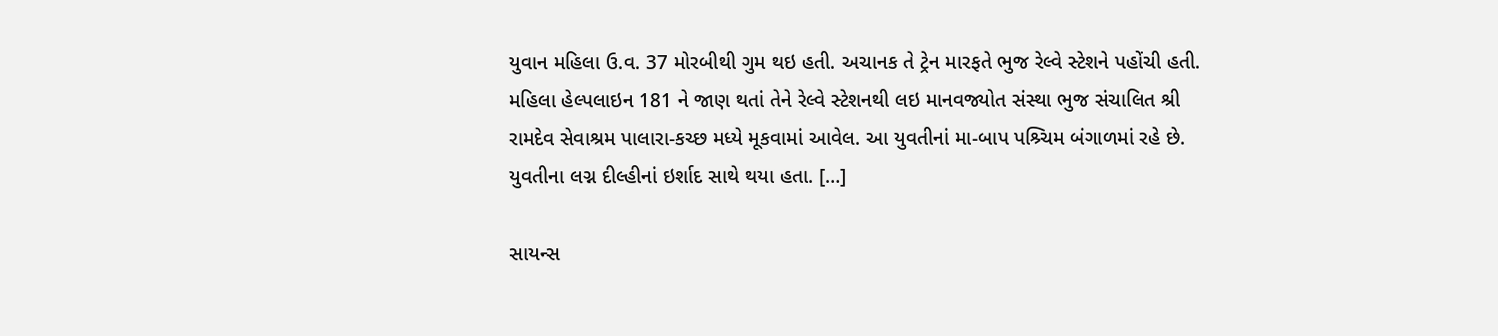યુવાન મહિલા ઉ.વ. 37 મોરબીથી ગુમ થઇ હતી. અચાનક તે ટ્રેન મારફતે ભુજ રેલ્વે સ્ટેશને પહોંચી હતી. મહિલા હેલ્પલાઇન 181 ને જાણ થતાં તેને રેલ્વે સ્ટેશનથી લઇ માનવજ્યોત સંસ્થા ભુજ સંચાલિત શ્રી રામદેવ સેવાશ્રમ પાલારા-કચ્છ મધ્યે મૂકવામાં આવેલ. આ યુવતીનાં મા-બાપ પશ્ર્ચિમ બંગાળમાં રહે છે. યુવતીના લગ્ન દીલ્હીનાં ઇર્શાદ સાથે થયા હતા. […]

સાયન્સ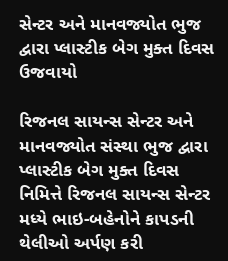સેન્ટર અને માનવજ્યોત ભુજ દ્વારા પ્લાસ્ટીક બેગ મુક્ત દિવસ ઉજવાયો

રિજનલ સાયન્સ સેન્ટર અને માનવજ્યોત સંસ્થા ભુજ દ્વારા પ્લાસ્ટીક બેગ મુક્ત દિવસ નિમિત્તે રિજનલ સાયન્સ સેન્ટર મધ્યે ભાઇ-બહેનોને કાપડની થેલીઓ અર્પણ કરી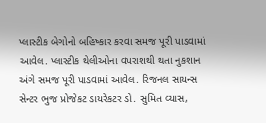પ્લાસ્ટીક બેગોનો બહિષ્કાર કરવા સમજ પૂરી પાડવામાં આવેલ. પ્લાસ્ટીક થેલીઓના વપરાશથી થતા નુકશાન અંગે સમજ પૂરી પાડવામાં આવેલ. રિજનલ સાયન્સ સેન્ટર ભુજ પ્રોજેકટ ડાયરેકટર ડો. સુમિત વ્યાસ,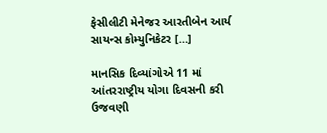ફેસીલીટી મેનેજર આરતીબેન આર્ય સાયન્સ કોમ્યુનિકેટર […]

માનસિક દિવ્યાંગોએ 11 માં આંતરરાષ્ટ્રીય યોગા દિવસની કરી ઉજવણી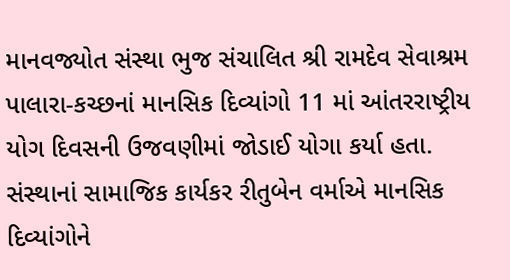માનવજ્યોત સંસ્થા ભુજ સંચાલિત શ્રી રામદેવ સેવાશ્રમ પાલારા-કચ્છનાં માનસિક દિવ્યાંગો 11 માં આંતરરાષ્ટ્રીય યોગ દિવસની ઉજવણીમાં જોડાઈ યોગા કર્યા હતા. સંસ્થાનાં સામાજિક કાર્યકર રીતુબેન વર્માએ માનસિક દિવ્યાંગોને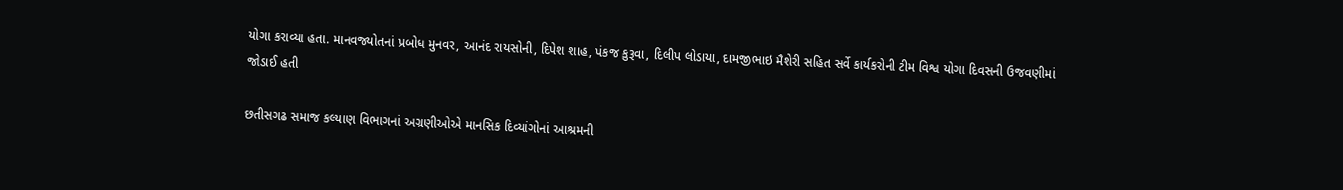યોગા કરાવ્યા હતા. માનવજ્યોતનાં પ્રબોધ મુનવર, આનંદ રાયસોની, દિપેશ શાહ, પંકજ કુરૂવા, દિલીપ લોડાયા, દામજીભાઇ મૈશેરી સહિત સર્વે કાર્યકરોની ટીમ વિશ્વ યોગા દિવસની ઉજવણીમાં જોડાઈ હતી

છતીસગઢ સમાજ કલ્યાણ વિભાગનાં અગ્રણીઓએ માનસિક દિવ્યાંગોનાં આશ્રમની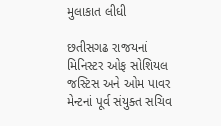મુલાકાત લીધી

છતીસગઢ રાજયનાં મિનિસ્ટર ઓફ સોશિયલ જસ્ટિસ અને ઓમ પાવર મેન્ટનાં પૂર્વ સંયુક્ત સચિવ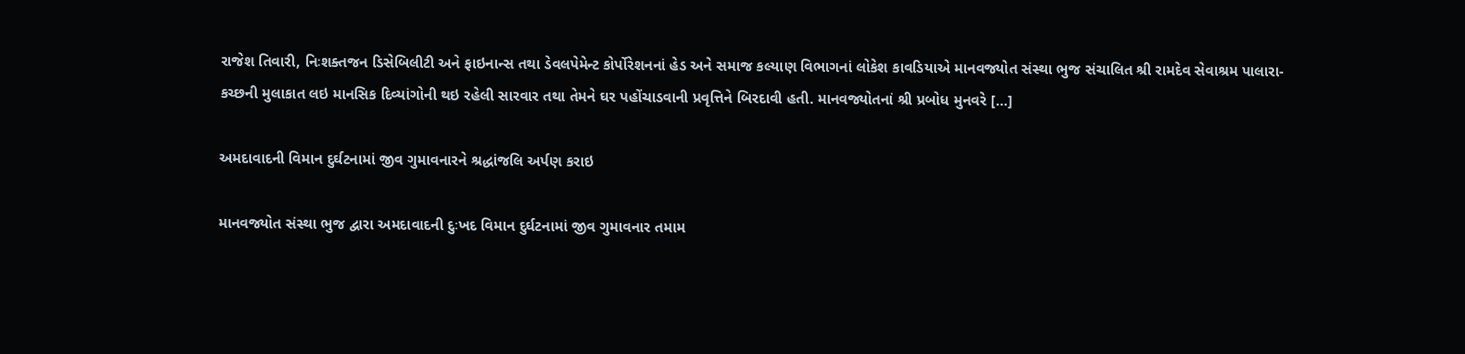રાજેશ તિવારી, નિઃશક્તજન ડિસેબિલીટી અને ફાઇનાન્સ તથા ડેવલપેમેન્ટ કોર્પોરેશનનાં હેડ અને સમાજ કલ્યાણ વિભાગનાં લોકેશ કાવડિયાએ માનવજ્યોત સંસ્થા ભુજ સંચાલિત શ્રી રામદેવ સેવાશ્રમ પાલારા-કચ્છની મુલાકાત લઇ માનસિક દિવ્યાંગોની થઇ રહેલી સારવાર તથા તેમને ઘર પહોંચાડવાની પ્રવૃત્તિને બિરદાવી હતી. માનવજ્યોતનાં શ્રી પ્રબોધ મુનવરે […]

અમદાવાદની વિમાન દુર્ઘટનામાં જીવ ગુમાવનારને શ્રદ્ધાંજલિ અર્પણ કરાઇ

માનવજ્યોત સંસ્થા ભુજ દ્વારા અમદાવાદની દુઃખદ વિમાન દુર્ઘટનામાં જીવ ગુમાવનાર તમામ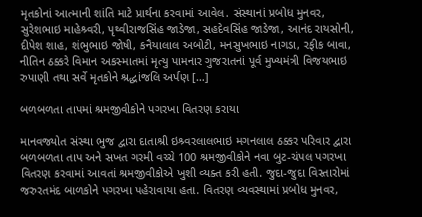મૃતકોનાં આત્માની શાંતિ માટે પ્રાર્થના કરવામાં આવેલ. સંસ્થાનાં પ્રબોધ મુનવર, સુરેશભાઇ માહેશ્ર્વરી, પૃથ્વીરાજસિંહ જાડેજા, સહદેવસિંહ જાડેજા, આનંદ રાયસોની, દીપેશ શાહ, શંભુભાઇ જોષી, કનૈયાલાલ અબોટી, મનસુખભાઇ નાગડા, રફીક બાવા, નીતિન ઠક્કરે વિમાન અકસ્માતમાં મૃત્યુ પામનાર ગુજરાતનાં પૂર્વ મુખ્યમંત્રી વિજયભાઇ રુપાણી તથા સર્વે મૃતકોને શ્રદ્ધાંજલિ અર્પણ […]

બળબળતા તાપમાં શ્રમજીવીકોને પગરખા વિતરણ કરાયા

માનવજ્યોત સંસ્થા ભુજ દ્વારા દાતાશ્રી ઇશ્ર્વરલાલભાઇ મગનલાલ ઠક્કર પરિવાર દ્વારા બળબળતા તાપ અને સખત ગરમી વચ્ચે 100 શ્રમજીવીકોને નવા બુટ-ચંપલ પગરખા વિતરણ કરવામાં આવતાં શ્રમજીવીકોએ ખુશી વ્યક્ત કરી હતી. જુદા-જુદા વિસ્તારોમાં જરુરતમંદ બાળકોને પગરખા પહેરાવાયા હતા. વિતરણ વ્યવસ્થામાં પ્રબોધ મુનવર,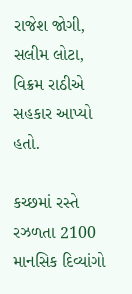રાજેશ જોગી, સલીમ લોટા, વિક્રમ રાઠીએ સહકાર આપ્યો હતો.

કચ્છમાં રસ્તે રઝળતા 2100 માનસિક દિવ્યાંગો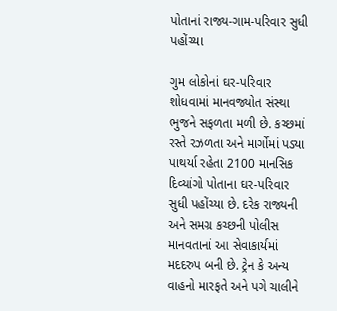પોતાનાં રાજ્ય-ગામ-પરિવાર સુધી પહોંચ્યા

ગુમ લોકોનાં ઘર-પરિવાર શોધવામાં માનવજ્યોત સંસ્થા ભુજને સફળતા મળી છે. કચ્છમાં રસ્તે રઝળતા અને માર્ગોમાં પડ્યા પાથર્યા રહેતા 2100 માનસિક દિવ્યાંગો પોતાના ઘર-પરિવાર સુધી પહોંચ્યા છે. દરેક રાજ્યની અને સમગ્ર કચ્છની પોલીસ માનવતાનાં આ સેવાકાર્યમાં મદદરુપ બની છે. ટ્રેન કે અન્ય વાહનો મારફતે અને પગે ચાલીને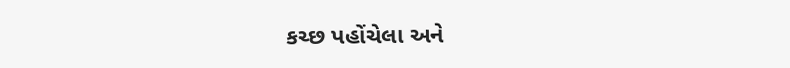કચ્છ પહોંચેલા અને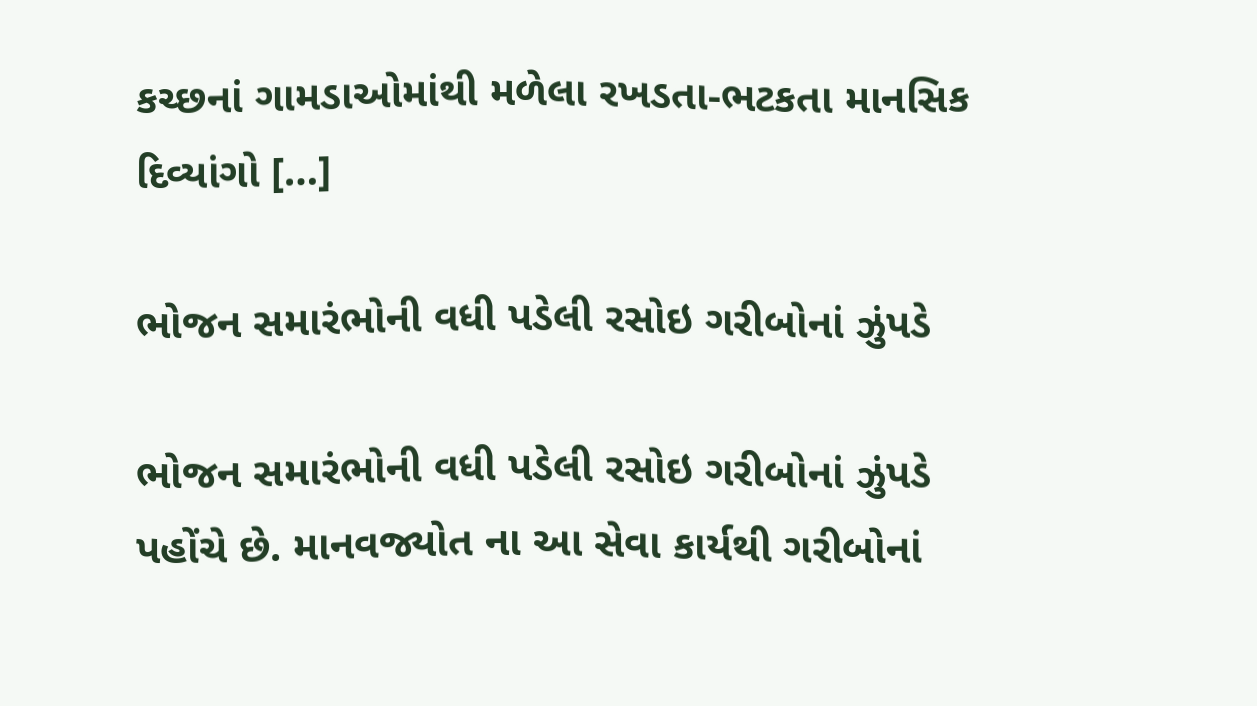કચ્છનાં ગામડાઓમાંથી મળેલા રખડતા-ભટકતા માનસિક દિવ્યાંગો […]

ભોજન સમારંભોની વધી પડેલી રસોઇ ગરીબોનાં ઝુંપડે

ભોજન સમારંભોની વધી પડેલી રસોઇ ગરીબોનાં ઝુંપડે પહોંચે છે. માનવજ્યોત ના આ સેવા કાર્યથી ગરીબોનાં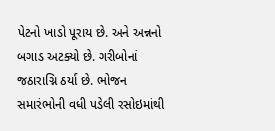પેટનો ખાડો પૂરાય છે. અને અન્નનો બગાડ અટક્યો છે. ગરીબોનાં જઠારાગ્નિ ઠર્યા છે. ભોજન સમારંભોની વધી પડેલી રસોઇમાંથી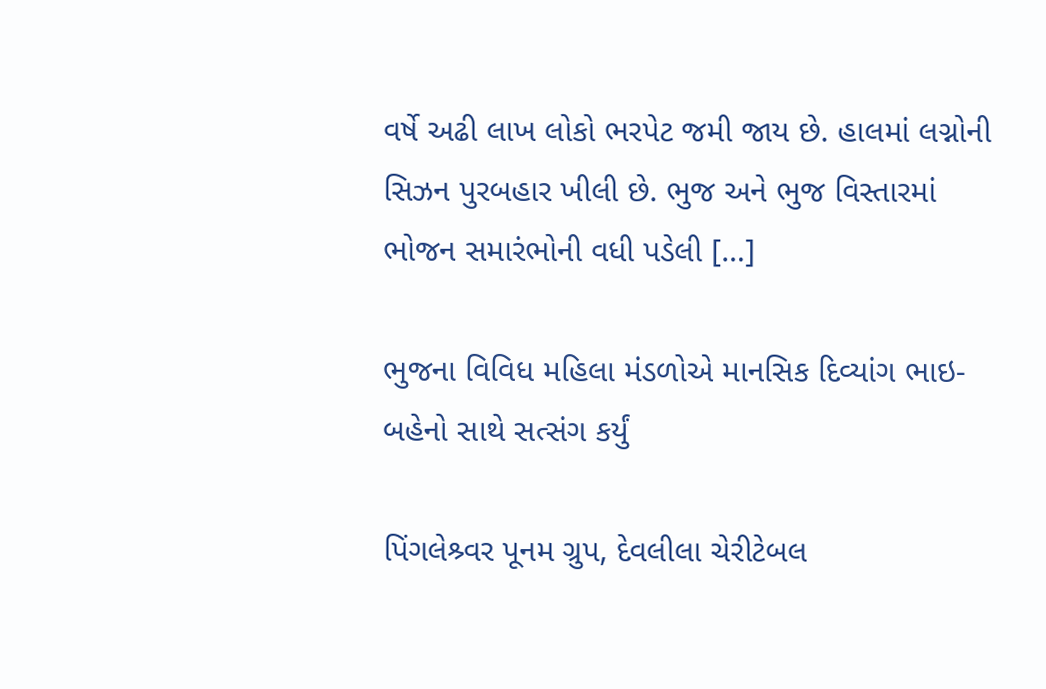વર્ષે અઢી લાખ લોકો ભરપેટ જમી જાય છે. હાલમાં લગ્નોની સિઝન પુરબહાર ખીલી છે. ભુજ અને ભુજ વિસ્તારમાં ભોજન સમારંભોની વધી પડેલી […]

ભુજના વિવિધ મહિલા મંડળોએ માનસિક દિવ્યાંગ ભાઇ-બહેનો સાથે સત્સંગ કર્યું

પિંગલેશ્ર્વર પૂનમ ગ્રુપ, દેવલીલા ચેરીટેબલ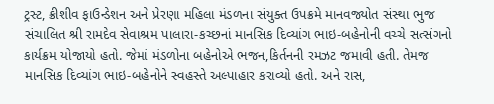ટ્રસ્ટ, ક્રીશીવ ફાઉન્ડેશન અને પ્રેરણા મહિલા મંડળના સંયુક્ત ઉપક્રમે માનવજ્યોત સંસ્થા ભુજ સંચાલિત શ્રી રામદેવ સેવાશ્રમ પાલારા-કચ્છનાં માનસિક દિવ્યાંગ ભાઇ-બહેનોની વચ્ચે સત્સંગનો કાર્યક્રમ યોજાયો હતો. જેમાં મંડળોના બહેનોએ ભજન,કિર્તનની રમઝટ જમાવી હતી. તેમજ માનસિક દિવ્યાંગ ભાઇ-બહેનોને સ્વહસ્તે અલ્પાહાર કરાવ્યો હતો. અને રાસ,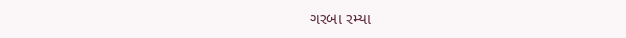ગરબા રમ્યા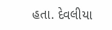હતા. દેવલીયા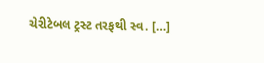ચેરીટેબલ ટ્રસ્ટ તરફથી સ્વ. […]